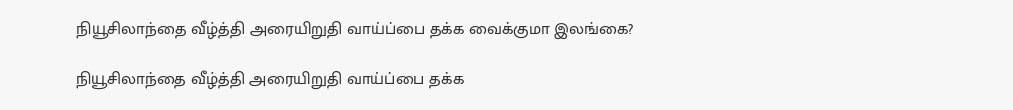நியூசிலாந்தை வீழ்த்தி அரையிறுதி வாய்ப்பை தக்க வைக்குமா இலங்கை?

நியூசிலாந்தை வீழ்த்தி அரையிறுதி வாய்ப்பை தக்க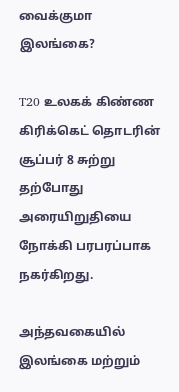வைக்குமா இலங்கை?

T20 உலகக் கிண்ண கிரிக்கெட் தொடரின் சூப்பர் 8 சுற்று தற்போது அரையிறுதியை நோக்கி பரபரப்பாக நகர்கிறது.

அந்தவகையில் இலங்கை மற்றும்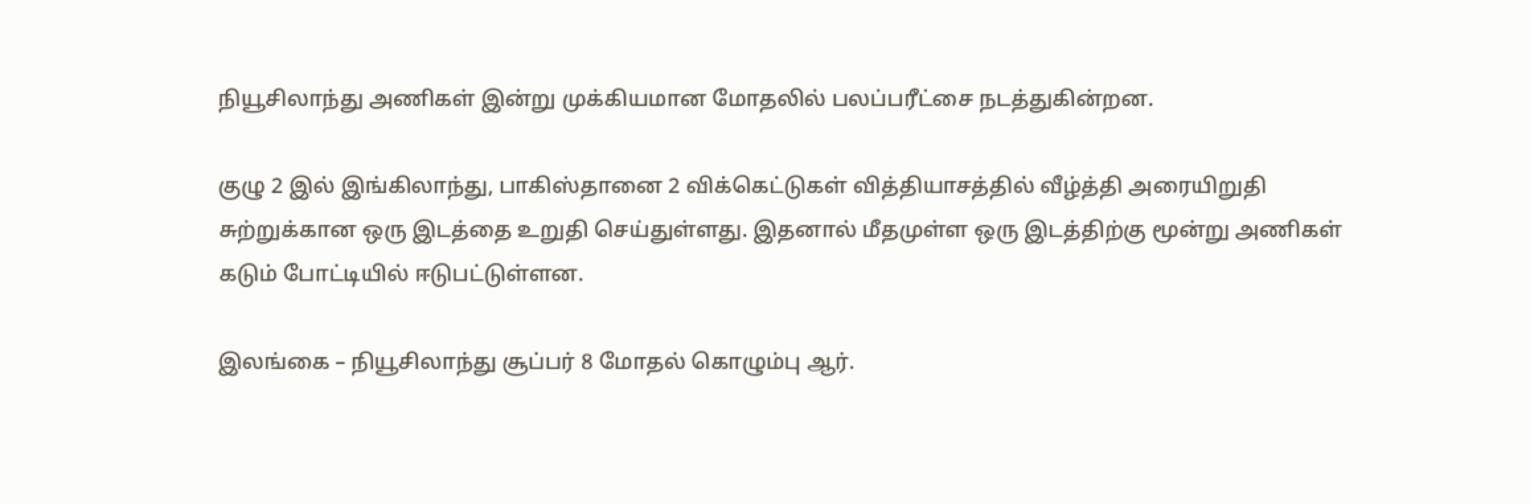நியூசிலாந்து அணிகள் இன்று முக்கியமான மோதலில் பலப்பரீட்சை நடத்துகின்றன.

குழு 2 இல் இங்கிலாந்து, பாகிஸ்தானை 2 விக்கெட்டுகள் வித்தியாசத்தில் வீழ்த்தி அரையிறுதி சுற்றுக்கான ஒரு இடத்தை உறுதி செய்துள்ளது. இதனால் மீதமுள்ள ஒரு இடத்திற்கு மூன்று அணிகள் கடும் போட்டியில் ஈடுபட்டுள்ளன.

இலங்கை – நியூசிலாந்து சூப்பர் 8 மோதல் கொழும்பு ஆர்.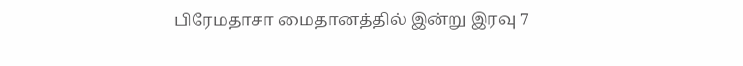பிரேமதாசா மைதானத்தில் இன்று இரவு 7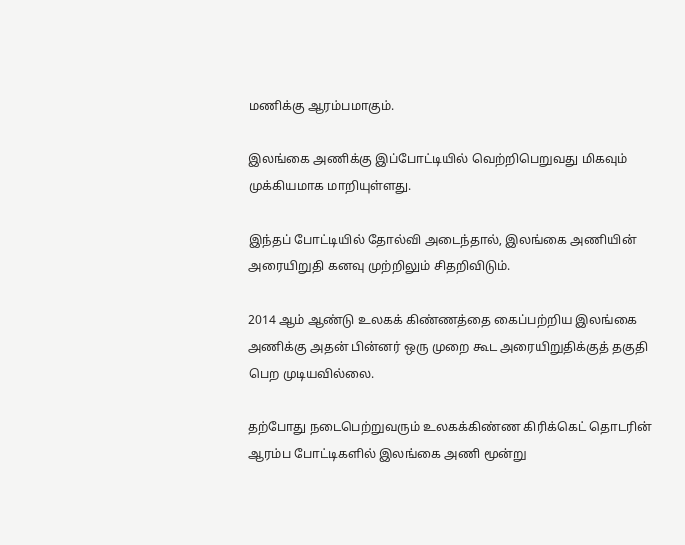மணிக்கு ஆரம்பமாகும்.

இலங்கை அணிக்கு இப்போட்டியில் வெற்றிபெறுவது மிகவும் முக்கியமாக மாறியுள்ளது.

இந்தப் போட்டியில் தோல்வி அடைந்தால், இலங்கை அணியின் அரையிறுதி கனவு முற்றிலும் சிதறிவிடும்.

2014 ஆம் ஆண்டு உலகக் கிண்ணத்தை கைப்பற்றிய இலங்கை அணிக்கு அதன் பின்னர் ஒரு முறை கூட அரையிறுதிக்குத் தகுதி பெற முடியவில்லை.

தற்போது நடைபெற்றுவரும் உலகக்கிண்ண கிரிக்கெட் தொடரின் ஆரம்ப போட்டிகளில் இலங்கை அணி மூன்று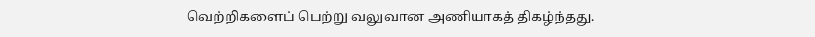வெற்றிகளைப் பெற்று வலுவான அணியாகத் திகழ்ந்தது.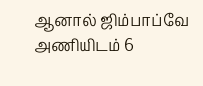ஆனால் ஜிம்பாப்வே அணியிடம் 6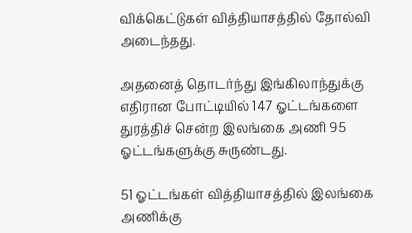விக்கெட்டுகள் வித்தியாசத்தில் தோல்வி அடைந்தது.

அதனைத் தொடர்ந்து இங்கிலாந்துக்கு எதிரான போட்டியில் 147 ஓட்டங்களை துரத்திச் சென்ற இலங்கை அணி 95 ஓட்டங்களுக்கு சுருண்டது.

51 ஓட்டங்கள் வித்தியாசத்தில் இலங்கை அணிக்கு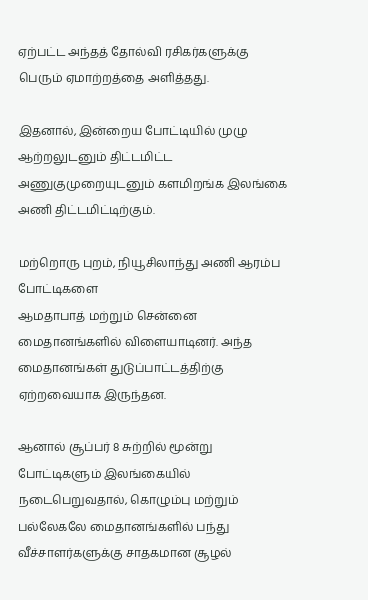ஏற்பட்ட அந்தத் தோல்வி ரசிகர்களுக்கு பெரும் ஏமாற்றத்தை அளித்தது.

இதனால், இன்றைய போட்டியில் முழு ஆற்றலுடனும் திட்டமிட்ட அணுகுமுறையுடனும் களமிறங்க இலங்கை அணி திட்டமிட்டிற்கும்.

மற்றொரு புறம், நியூசிலாந்து அணி ஆரம்ப போட்டிகளை
ஆமதாபாத் மற்றும் சென்னை மைதானங்களில் விளையாடினர். அந்த மைதானங்கள் துடுப்பாட்டத்திற்கு ஏற்றவையாக இருந்தன.

ஆனால் சூப்பர் 8 சுற்றில் மூன்று போட்டிகளும் இலங்கையில் நடைபெறுவதால், கொழும்பு மற்றும் பல்லேகலே மைதானங்களில் பந்து வீச்சாளர்களுக்கு சாதகமான சூழல்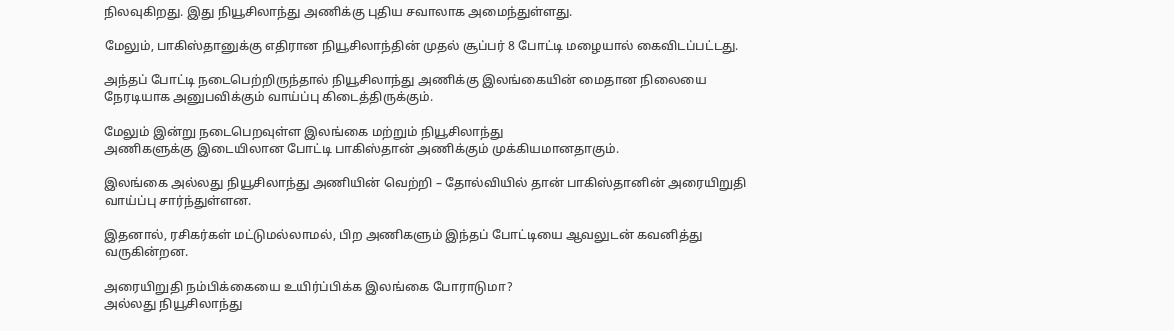நிலவுகிறது. இது நியூசிலாந்து அணிக்கு புதிய சவாலாக அமைந்துள்ளது.

மேலும், பாகிஸ்தானுக்கு எதிரான நியூசிலாந்தின் முதல் சூப்பர் 8 போட்டி மழையால் கைவிடப்பட்டது.

அந்தப் போட்டி நடைபெற்றிருந்தால் நியூசிலாந்து அணிக்கு இலங்கையின் மைதான நிலையை நேரடியாக அனுபவிக்கும் வாய்ப்பு கிடைத்திருக்கும்.

மேலும் இன்று நடைபெறவுள்ள இலங்கை மற்றும் நியூசிலாந்து
அணிகளுக்கு இடையிலான போட்டி பாகிஸ்தான் அணிக்கும் முக்கியமானதாகும்.

இலங்கை அல்லது நியூசிலாந்து அணியின் வெற்றி – தோல்வியில் தான் பாகிஸ்தானின் அரையிறுதி வாய்ப்பு சார்ந்துள்ளன.

இதனால், ரசிகர்கள் மட்டுமல்லாமல், பிற அணிகளும் இந்தப் போட்டியை ஆவலுடன் கவனித்து வருகின்றன.

அரையிறுதி நம்பிக்கையை உயிர்ப்பிக்க இலங்கை போராடுமா?
அல்லது நியூசிலாந்து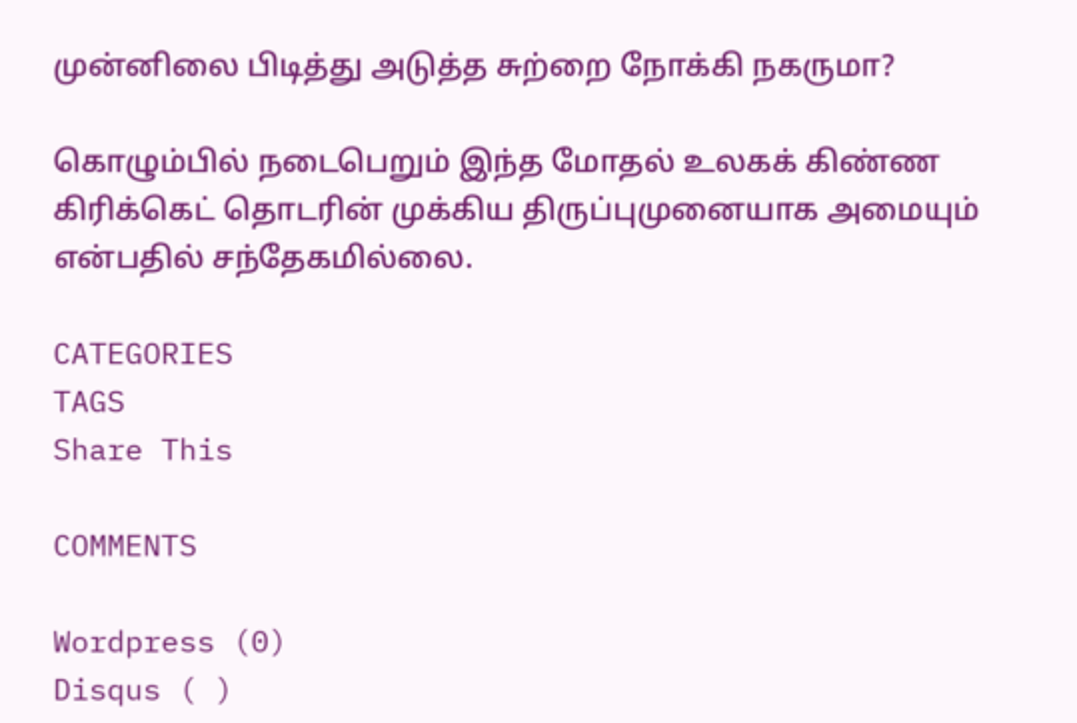முன்னிலை பிடித்து அடுத்த சுற்றை நோக்கி நகருமா?

கொழும்பில் நடைபெறும் இந்த மோதல் உலகக் கிண்ண கிரிக்கெட் தொடரின் முக்கிய திருப்புமுனையாக அமையும் என்பதில் சந்தேகமில்லை.

CATEGORIES
TAGS
Share This

COMMENTS

Wordpress (0)
Disqus ( )